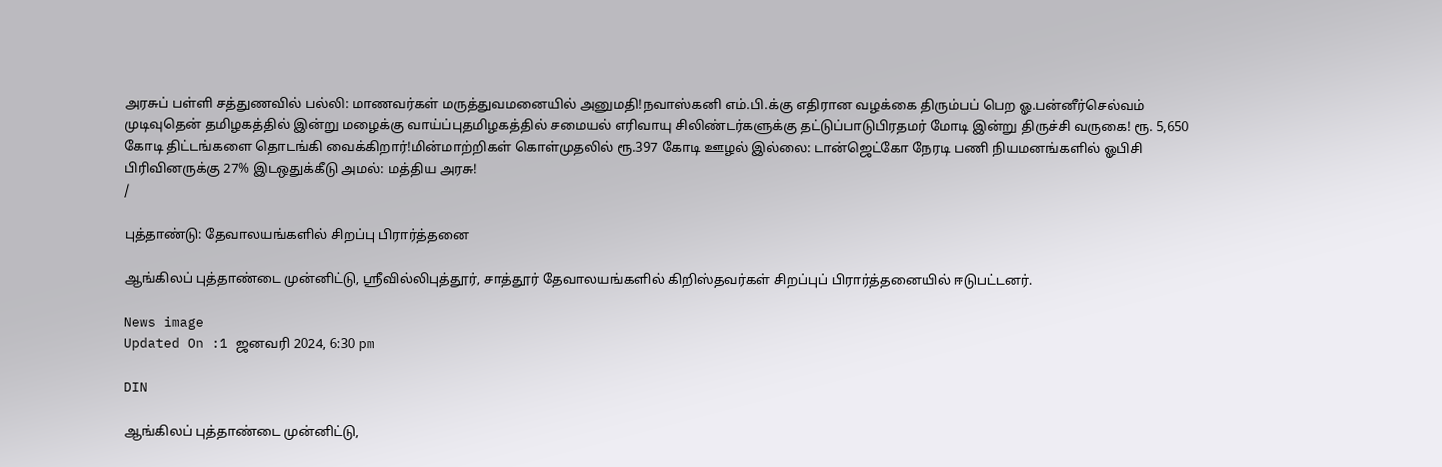அரசுப் பள்ளி சத்துணவில் பல்லி: மாணவர்கள் மருத்துவமனையில் அனுமதி!நவாஸ்கனி எம்.பி.க்கு எதிரான வழக்கை திரும்பப் பெற ஓ.பன்னீர்செல்வம் முடிவுதென் தமிழகத்தில் இன்று மழைக்கு வாய்ப்புதமிழகத்தில் சமையல் எரிவாயு சிலிண்டர்களுக்கு தட்டுப்பாடுபிரதமர் மோடி இன்று திருச்சி வருகை! ரூ. 5,650 கோடி திட்டங்களை தொடங்கி வைக்கிறார்!மின்மாற்றிகள் கொள்முதலில் ரூ.397 கோடி ஊழல் இல்லை: டான்ஜெட்கோ நேரடி பணி நியமனங்களில் ஓபிசி பிரிவினருக்கு 27% இடஒதுக்கீடு அமல்: மத்திய அரசு!
/

புத்தாண்டு: தேவாலயங்களில் சிறப்பு பிரார்த்தனை

ஆங்கிலப் புத்தாண்டை முன்னிட்டு, ஸ்ரீவில்லிபுத்தூர், சாத்தூர் தேவாலயங்களில் கிறிஸ்தவர்கள் சிறப்புப் பிரார்த்தனையில் ஈடுபட்டனர்.

News image
Updated On :1 ஜனவரி 2024, 6:30 pm

DIN

ஆங்கிலப் புத்தாண்டை முன்னிட்டு,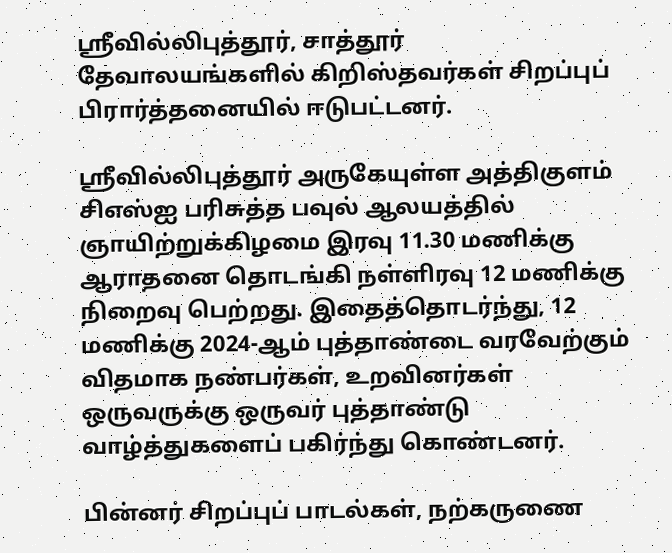ஸ்ரீவில்லிபுத்தூர், சாத்தூர் தேவாலயங்களில் கிறிஸ்தவர்கள் சிறப்புப் பிரார்த்தனையில் ஈடுபட்டனர்.

ஸ்ரீவில்லிபுத்தூர் அருகேயுள்ள அத்திகுளம் சிஎஸ்ஐ பரிசுத்த பவுல் ஆலயத்தில் ஞாயிற்றுக்கிழமை இரவு 11.30 மணிக்கு ஆராதனை தொடங்கி நள்ளிரவு 12 மணிக்கு நிறைவு பெற்றது. இதைத்தொடர்ந்து, 12 மணிக்கு 2024-ஆம் புத்தாண்டை வரவேற்கும் விதமாக நண்பர்கள், உறவினர்கள் ஒருவருக்கு ஒருவர் புத்தாண்டு வாழ்த்துகளைப் பகிர்ந்து கொண்டனர்.

பின்னர் சிறப்புப் பாடல்கள், நற்கருணை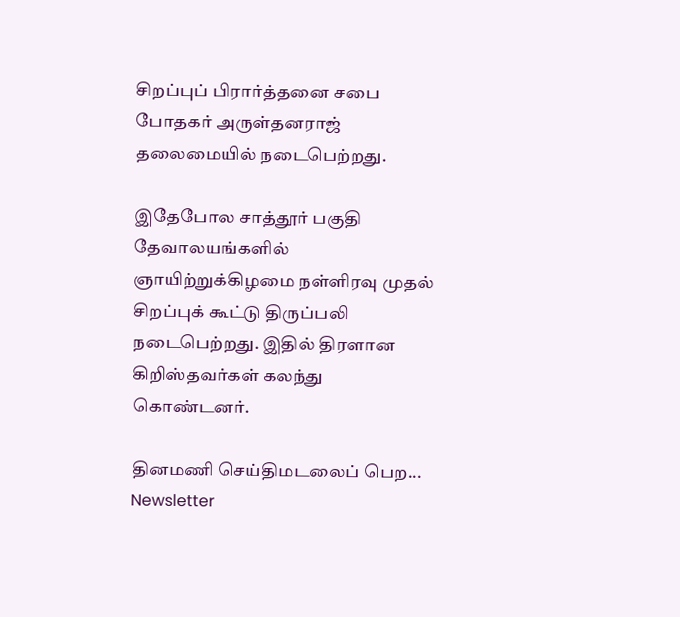சிறப்புப் பிரார்த்தனை சபை போதகர் அருள்தனராஜ் தலைமையில் நடைபெற்றது.

இதேபோல சாத்தூர் பகுதி தேவாலயங்களில் ஞாயிற்றுக்கிழமை நள்ளிரவு முதல் சிறப்புக் கூட்டு திருப்பலி நடைபெற்றது. இதில் திரளான கிறிஸ்தவர்கள் கலந்து கொண்டனர்.

தினமணி செய்திமடலைப் பெற... Newsletter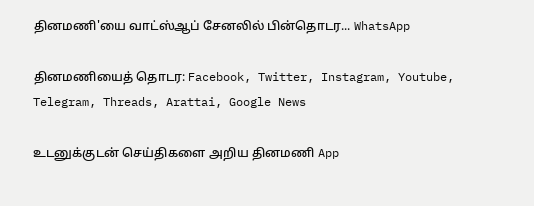தினமணி'யை வாட்ஸ்ஆப் சேனலில் பின்தொடர... WhatsApp

தினமணியைத் தொடர: Facebook, Twitter, Instagram, Youtube, Telegram, Threads, Arattai, Google News

உடனுக்குடன் செய்திகளை அறிய தினமணி App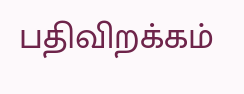பதிவிறக்கம்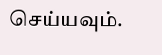செய்யவும்.